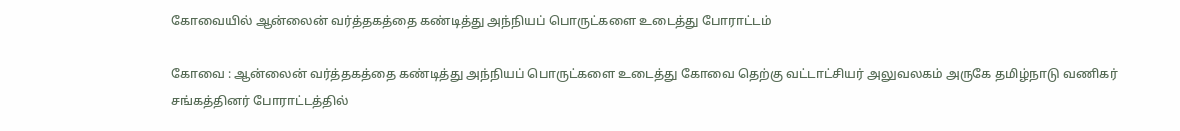கோவையில் ஆன்லைன் வர்த்தகத்தை கண்டித்து அந்நியப் பொருட்களை உடைத்து போராட்டம்

கோவை : ஆன்லைன் வர்த்தகத்தை கண்டித்து அந்நியப் பொருட்களை உடைத்து கோவை தெற்கு வட்டாட்சியர் அலுவலகம் அருகே தமிழ்நாடு வணிகர் சங்கத்தினர் போராட்டத்தில்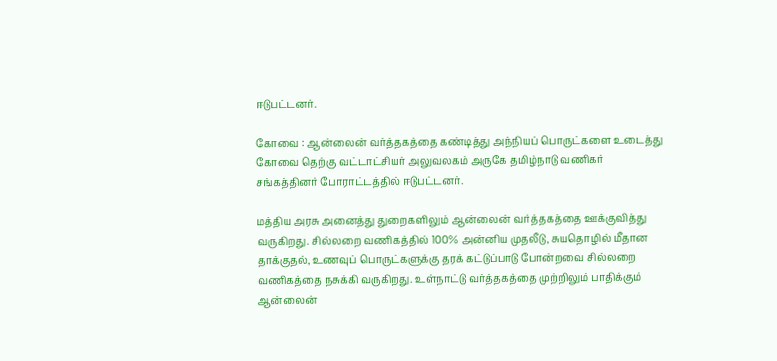ஈடுபட்டனர்.

கோவை : ஆன்லைன் வர்த்தகத்தை கண்டித்து அந்நியப் பொருட்களை உடைத்து கோவை தெற்கு வட்டாட்சியர் அலுவலகம் அருகே தமிழ்நாடு வணிகர் சங்கத்தினர் போராட்டத்தில் ஈடுபட்டனர்.

மத்திய அரசு அனைத்து துறைகளிலும் ஆன்லைன் வர்த்தகத்தை ஊக்குவித்து வருகிறது. சில்லறை வணிகத்தில் 100% அன்னிய முதலீடு, சுயதொழில் மீதான தாக்குதல், உணவுப் பொருட்களுக்கு தரக் கட்டுப்பாடு போன்றவை சில்லறை வணிகத்தை நசுக்கி வருகிறது. உள்நாட்டு வர்த்தகத்தை முற்றிலும் பாதிக்கும் ஆன்லைன்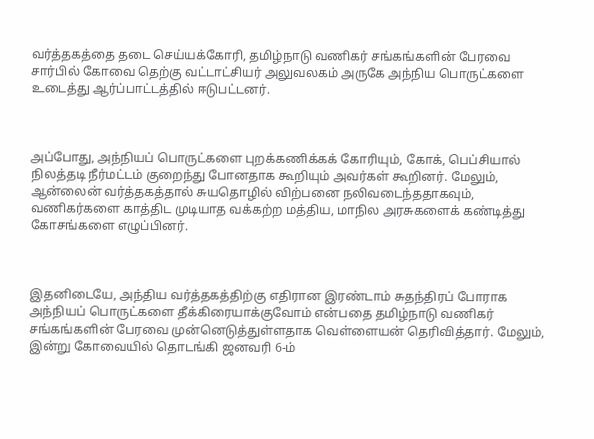வர்த்தகத்தை தடை செய்யக்கோரி, தமிழ்நாடு வணிகர் சங்கங்களின் பேரவை சார்பில் கோவை தெற்கு வட்டாட்சியர் அலுவலகம் அருகே அந்நிய பொருட்களை உடைத்து ஆர்ப்பாட்டத்தில் ஈடுபட்டனர்.



அப்போது, அந்நியப் பொருட்களை புறக்கணிக்கக் கோரியும், கோக், பெப்சியால் நிலத்தடி நீர்மட்டம் குறைந்து போனதாக கூறியும் அவர்கள் கூறினர். மேலும், ஆன்லைன் வர்த்தகத்தால் சுயதொழில் விற்பனை நலிவடைந்ததாகவும், வணிகர்களை காத்திட முடியாத வக்கற்ற மத்திய, மாநில அரசுகளைக் கண்டித்து கோசங்களை எழுப்பினர்.



இதனிடையே, அந்திய வர்த்தகத்திற்கு எதிரான இரண்டாம் சுதந்திரப் போராக அந்நியப் பொருட்களை தீக்கிரையாக்குவோம் என்பதை தமிழ்நாடு வணிகர் சங்கங்களின் பேரவை முன்னெடுத்துள்ளதாக வெள்ளையன் தெரிவித்தார். மேலும், இன்று கோவையில் தொடங்கி ஜனவரி 6-ம்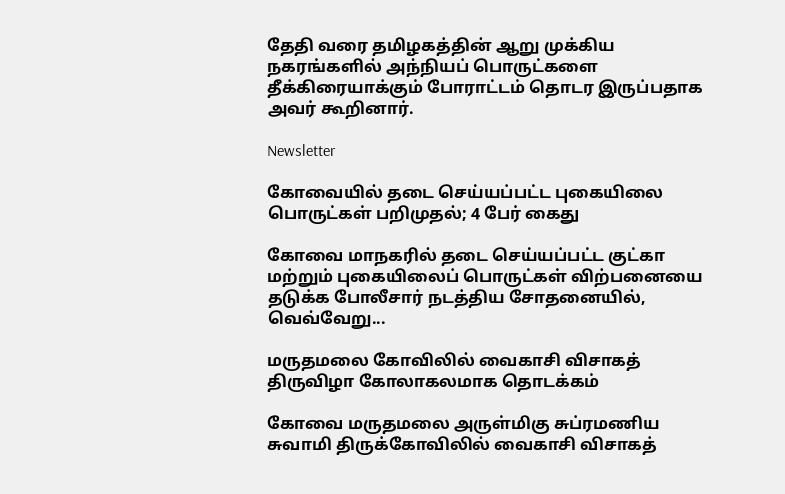தேதி வரை தமிழகத்தின் ஆறு முக்கிய நகரங்களில் அந்நியப் பொருட்களை தீக்கிரையாக்கும் போராட்டம் தொடர இருப்பதாக அவர் கூறினார்.

Newsletter

கோவையில் தடை செய்யப்பட்ட புகையிலை பொருட்கள் பறிமுதல்; 4 பேர் கைது

கோவை மாநகரில் தடை செய்யப்பட்ட குட்கா மற்றும் புகையிலைப் பொருட்கள் விற்பனையை தடுக்க போலீசார் நடத்திய சோதனையில், வெவ்வேறு...

மருதமலை கோவிலில் வைகாசி விசாகத் திருவிழா கோலாகலமாக தொடக்கம்

கோவை மருதமலை அருள்மிகு சுப்ரமணிய சுவாமி திருக்கோவிலில் வைகாசி விசாகத்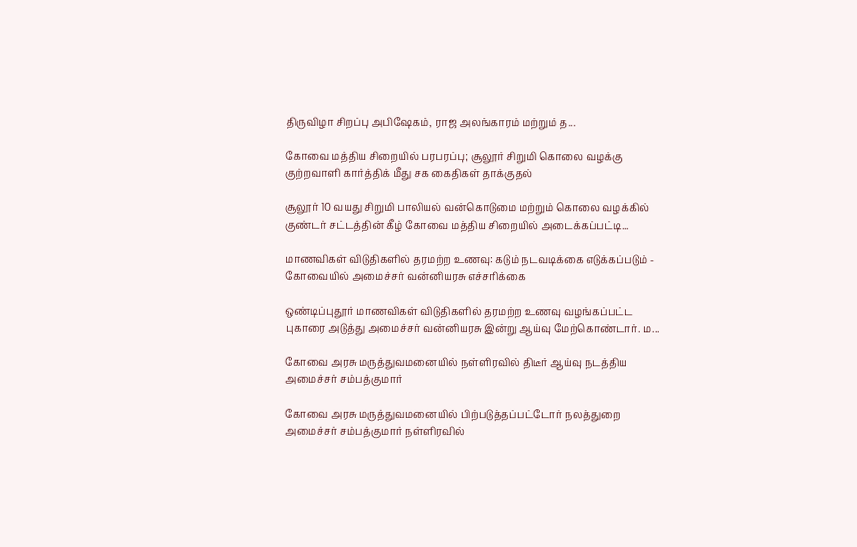திருவிழா சிறப்பு அபிஷேகம், ராஜ அலங்காரம் மற்றும் த...

கோவை மத்திய சிறையில் பரபரப்பு; சூலூர் சிறுமி கொலை வழக்கு குற்றவாளி கார்த்திக் மீது சக கைதிகள் தாக்குதல்

சூலூர் 10 வயது சிறுமி பாலியல் வன்கொடுமை மற்றும் கொலை வழக்கில் குண்டர் சட்டத்தின் கீழ் கோவை மத்திய சிறையில் அடைக்கப்பட்டி...

மாணவிகள் விடுதிகளில் தரமற்ற உணவு: கடும் நடவடிக்கை எடுக்கப்படும் - கோவையில் அமைச்சர் வன்னியரசு எச்சரிக்கை

ஒண்டிப்புதூர் மாணவிகள் விடுதிகளில் தரமற்ற உணவு வழங்கப்பட்ட புகாரை அடுத்து அமைச்சர் வன்னியரசு இன்று ஆய்வு மேற்கொண்டார். ம...

கோவை அரசு மருத்துவமனையில் நள்ளிரவில் திடீர் ஆய்வு நடத்திய அமைச்சர் சம்பத்குமார்

கோவை அரசு மருத்துவமனையில் பிற்படுத்தப்பட்டோர் நலத்துறை அமைச்சர் சம்பத்குமார் நள்ளிரவில்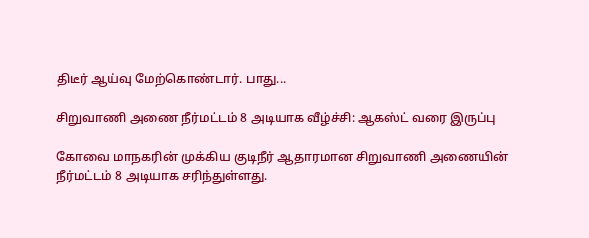திடீர் ஆய்வு மேற்கொண்டார். பாது...

சிறுவாணி அணை நீர்மட்டம் 8 அடியாக வீழ்ச்சி: ஆகஸ்ட் வரை இருப்பு

கோவை மாநகரின் முக்கிய குடிநீர் ஆதாரமான சிறுவாணி அணையின் நீர்மட்டம் 8 அடியாக சரிந்துள்ளது.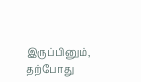இருப்பினும், தற்போது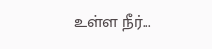உள்ள நீர்...